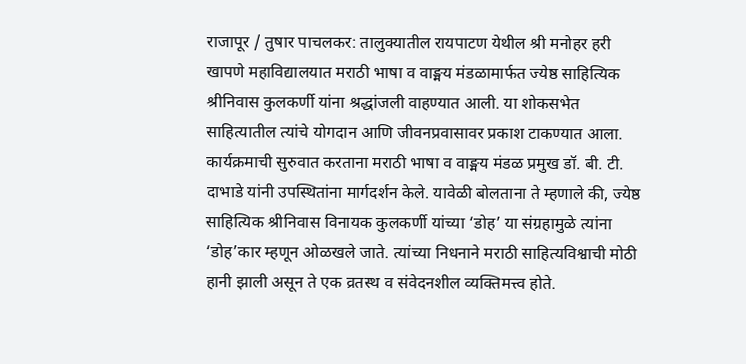राजापूर / तुषार पाचलकर: तालुक्यातील रायपाटण येथील श्री मनोहर हरी खापणे महाविद्यालयात मराठी भाषा व वाङ्मय मंडळामार्फत ज्येष्ठ साहित्यिक श्रीनिवास कुलकर्णी यांना श्रद्धांजली वाहण्यात आली. या शोकसभेत साहित्यातील त्यांचे योगदान आणि जीवनप्रवासावर प्रकाश टाकण्यात आला.
कार्यक्रमाची सुरुवात करताना मराठी भाषा व वाङ्मय मंडळ प्रमुख डॉ. बी. टी. दाभाडे यांनी उपस्थितांना मार्गदर्शन केले. यावेळी बोलताना ते म्हणाले की, ज्येष्ठ साहित्यिक श्रीनिवास विनायक कुलकर्णी यांच्या ‘डोह’ या संग्रहामुळे त्यांना ‘डोह’कार म्हणून ओळखले जाते. त्यांच्या निधनाने मराठी साहित्यविश्वाची मोठी हानी झाली असून ते एक व्रतस्थ व संवेदनशील व्यक्तिमत्त्व होते.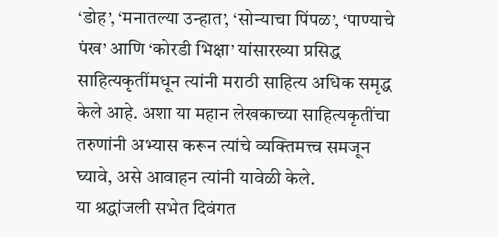‘डोह’, ‘मनातल्या उन्हात’, ‘सोन्याचा पिंपळ’, ‘पाण्याचे पंख’ आणि ‘कोरडी भिक्षा’ यांसारख्या प्रसिद्ध साहित्यकृतींमधून त्यांनी मराठी साहित्य अधिक समृद्ध केले आहे. अशा या महान लेखकाच्या साहित्यकृतींचा तरुणांनी अभ्यास करून त्यांचे व्यक्तिमत्त्व समजून घ्यावे, असे आवाहन त्यांनी यावेळी केले.
या श्रद्धांजली सभेत दिवंगत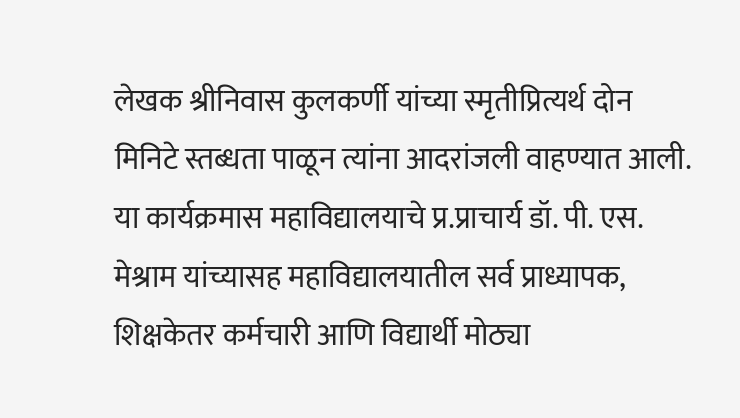लेखक श्रीनिवास कुलकर्णी यांच्या स्मृतीप्रित्यर्थ दोन मिनिटे स्तब्धता पाळून त्यांना आदरांजली वाहण्यात आली. या कार्यक्रमास महाविद्यालयाचे प्र.प्राचार्य डॉ. पी. एस. मेश्राम यांच्यासह महाविद्यालयातील सर्व प्राध्यापक, शिक्षकेतर कर्मचारी आणि विद्यार्थी मोठ्या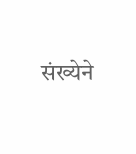संख्येने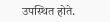उपस्थित होते.